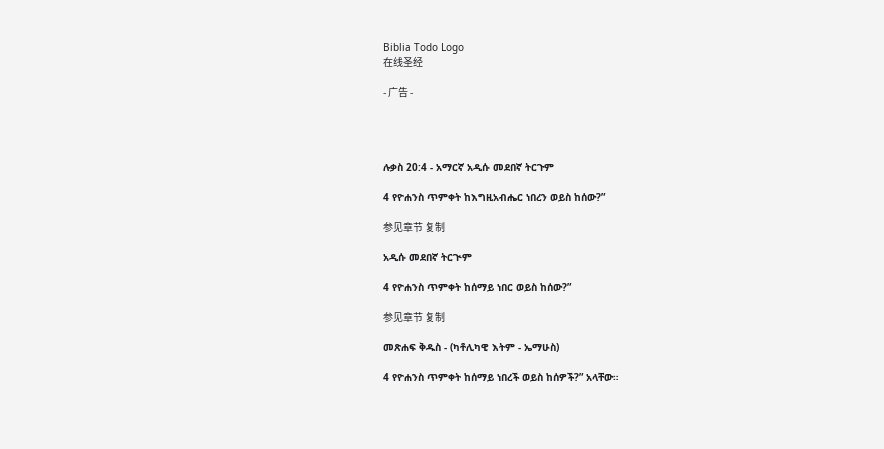Biblia Todo Logo
在线圣经

- 广告 -




ሉቃስ 20:4 - አማርኛ አዲሱ መደበኛ ትርጉም

4 የዮሐንስ ጥምቀት ከእግዚአብሔር ነበረን ወይስ ከሰው?”

参见章节 复制

አዲሱ መደበኛ ትርጒም

4 የዮሐንስ ጥምቀት ከሰማይ ነበር ወይስ ከሰው?”

参见章节 复制

መጽሐፍ ቅዱስ - (ካቶሊካዊ እትም - ኤማሁስ)

4 የዮሐንስ ጥምቀት ከሰማይ ነበረች ወይስ ከሰዎች?” አላቸው።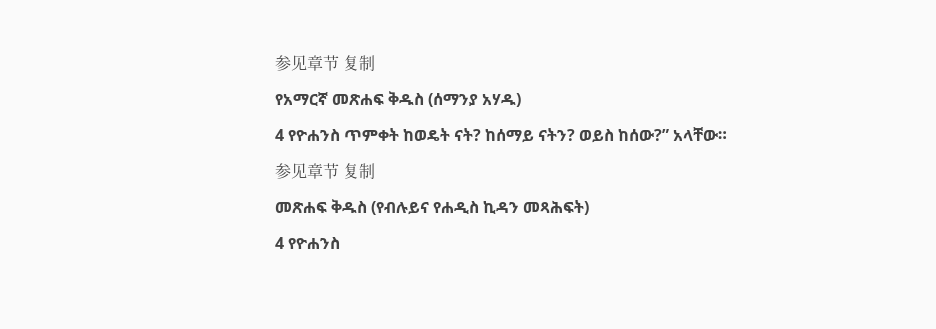参见章节 复制

የአማርኛ መጽሐፍ ቅዱስ (ሰማንያ አሃዱ)

4 የዮሐንስ ጥምቀት ከወዴት ናት? ከሰማይ ናትን? ወይስ ከሰው?” አላቸው።

参见章节 复制

መጽሐፍ ቅዱስ (የብሉይና የሐዲስ ኪዳን መጻሕፍት)

4 የዮሐንስ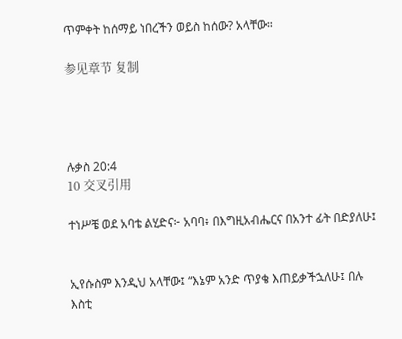ጥምቀት ከሰማይ ነበረችን ወይስ ከሰው? አላቸው።

参见章节 复制




ሉቃስ 20:4
10 交叉引用

ተነሥቼ ወደ አባቴ ልሂድና፦ አባባ፥ በእግዚአብሔርና በአንተ ፊት በድያለሁ፤


ኢየሱስም እንዲህ አላቸው፤ “እኔም አንድ ጥያቄ እጠይቃችኋለሁ፤ በሉ እስቲ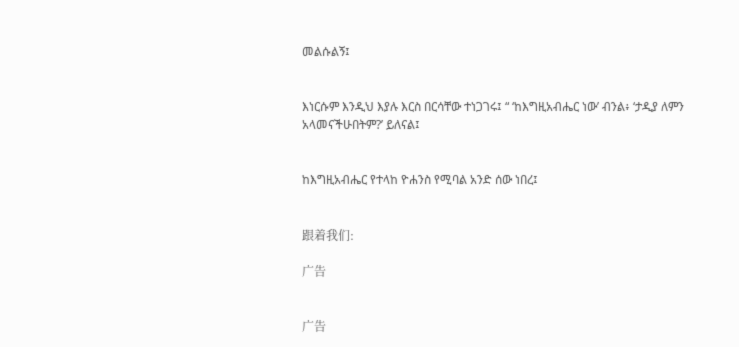መልሱልኝ፤


እነርሱም እንዲህ እያሉ እርስ በርሳቸው ተነጋገሩ፤ “ ‘ከእግዚአብሔር ነው’ ብንል፥ ‘ታዲያ ለምን አላመናችሁበትም?’ ይለናል፤


ከእግዚአብሔር የተላከ ዮሐንስ የሚባል አንድ ሰው ነበረ፤


跟着我们:

广告


广告